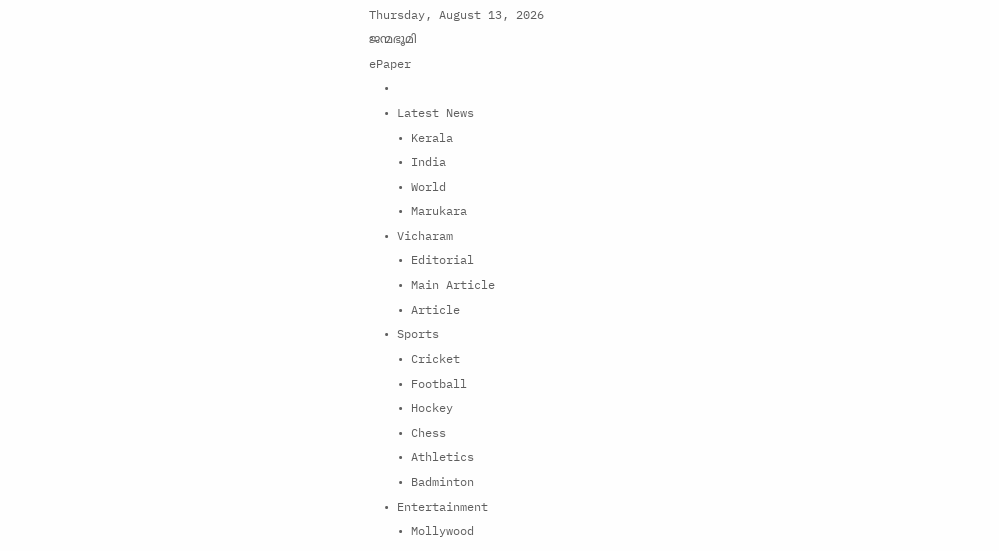Thursday, August 13, 2026
ജന്മഭൂമി
ePaper
  •
  • Latest News
    • Kerala
    • India
    • World
    • Marukara
  • Vicharam
    • Editorial
    • Main Article
    • Article
  • Sports
    • Cricket
    • Football
    • Hockey
    • Chess
    • Athletics
    • Badminton
  • Entertainment
    • Mollywood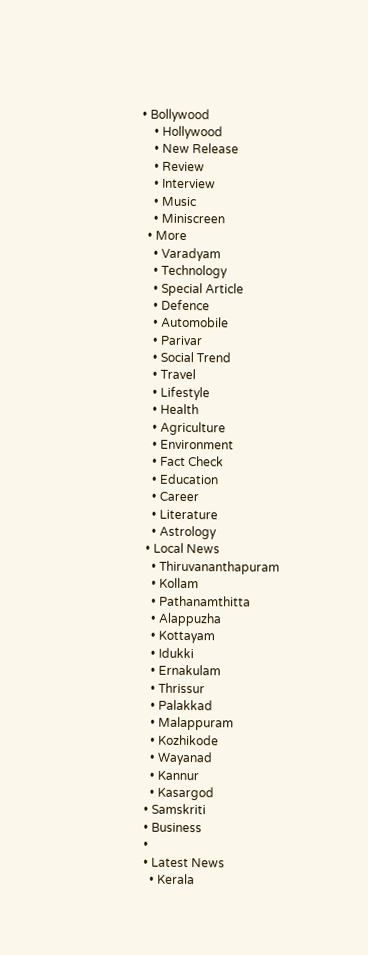• Bollywood
    • Hollywood
    • New Release
    • Review
    • Interview
    • Music
    • Miniscreen
  • More
    • Varadyam
    • Technology
    • Special Article
    • Defence
    • Automobile
    • Parivar
    • Social Trend
    • Travel
    • Lifestyle
    • Health
    • Agriculture
    • Environment
    • Fact Check
    • Education
    • Career
    • Literature
    • Astrology
  • Local News
    • Thiruvananthapuram
    • Kollam
    • Pathanamthitta
    • Alappuzha
    • Kottayam
    • Idukki
    • Ernakulam
    • Thrissur
    • Palakkad
    • Malappuram
    • Kozhikode
    • Wayanad
    • Kannur
    • Kasargod
  • Samskriti
  • Business
  •
  • Latest News
    • Kerala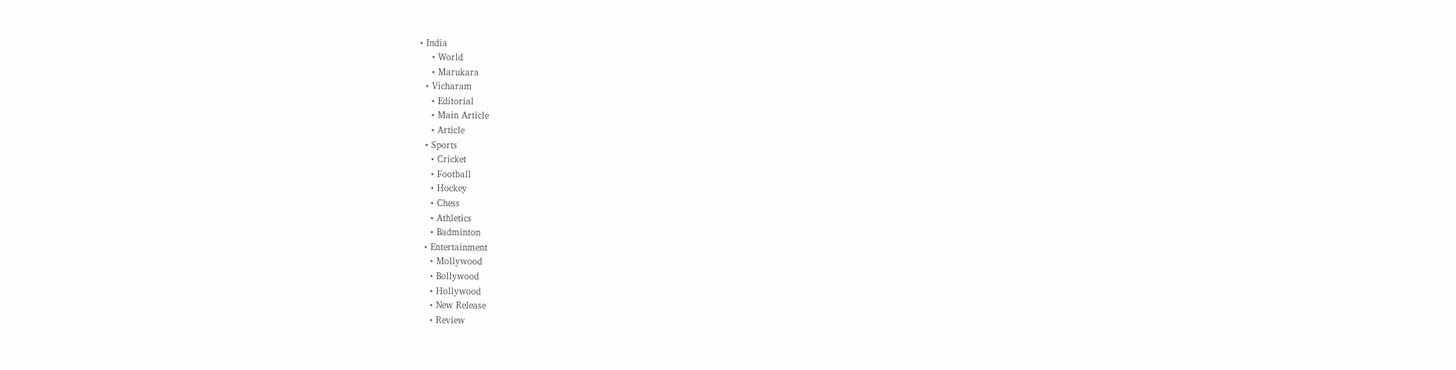• India
    • World
    • Marukara
  • Vicharam
    • Editorial
    • Main Article
    • Article
  • Sports
    • Cricket
    • Football
    • Hockey
    • Chess
    • Athletics
    • Badminton
  • Entertainment
    • Mollywood
    • Bollywood
    • Hollywood
    • New Release
    • Review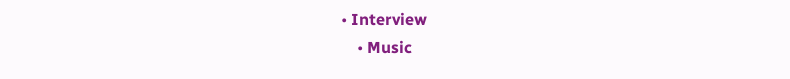• Interview
    • Music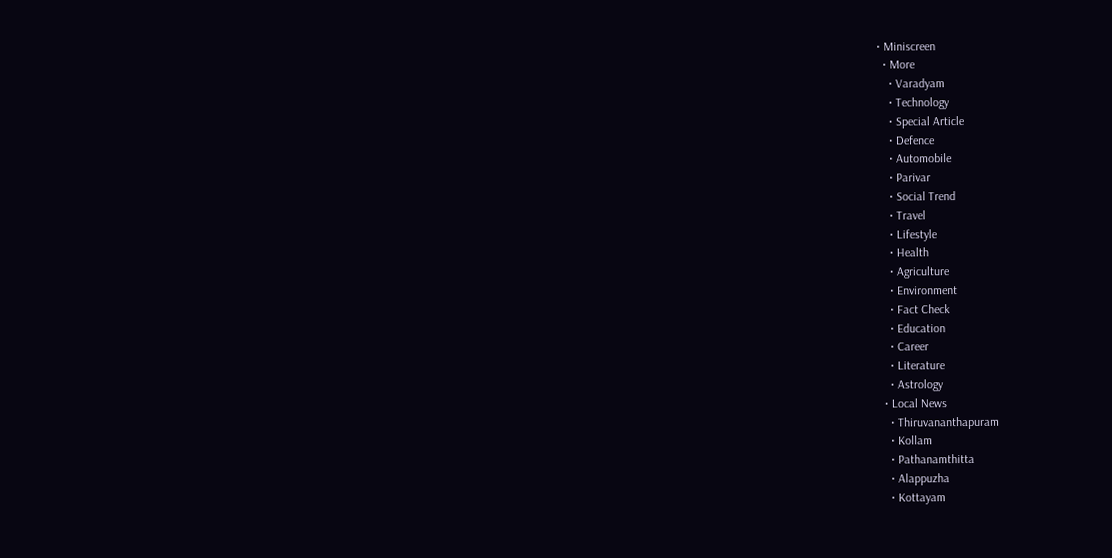• Miniscreen
  • More
    • Varadyam
    • Technology
    • Special Article
    • Defence
    • Automobile
    • Parivar
    • Social Trend
    • Travel
    • Lifestyle
    • Health
    • Agriculture
    • Environment
    • Fact Check
    • Education
    • Career
    • Literature
    • Astrology
  • Local News
    • Thiruvananthapuram
    • Kollam
    • Pathanamthitta
    • Alappuzha
    • Kottayam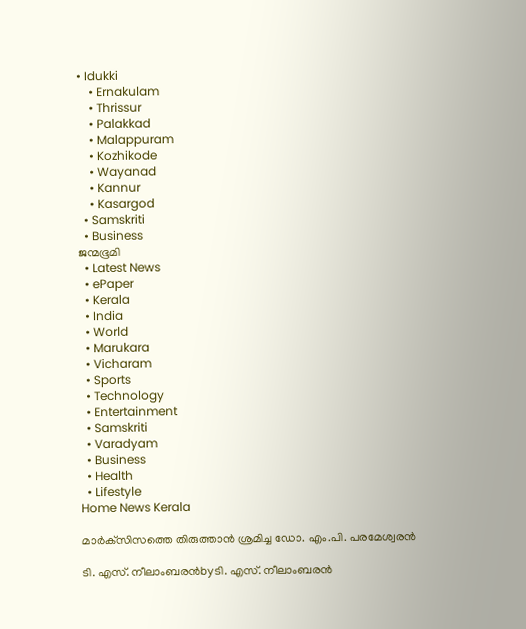• Idukki
    • Ernakulam
    • Thrissur
    • Palakkad
    • Malappuram
    • Kozhikode
    • Wayanad
    • Kannur
    • Kasargod
  • Samskriti
  • Business
ജന്മഭൂമി
  • Latest News
  • ePaper
  • Kerala
  • India
  • World
  • Marukara
  • Vicharam
  • Sports
  • Technology
  • Entertainment
  • Samskriti
  • Varadyam
  • Business
  • Health
  • Lifestyle
Home News Kerala

മാര്‍ക്‌സിസത്തെ തിരുത്താന്‍ ശ്രമിച്ച ഡോ. എം.പി. പരമേശ്വരന്‍

ടി. എസ്. നീലാംബരന്‍byടി. എസ്. നീലാംബരന്‍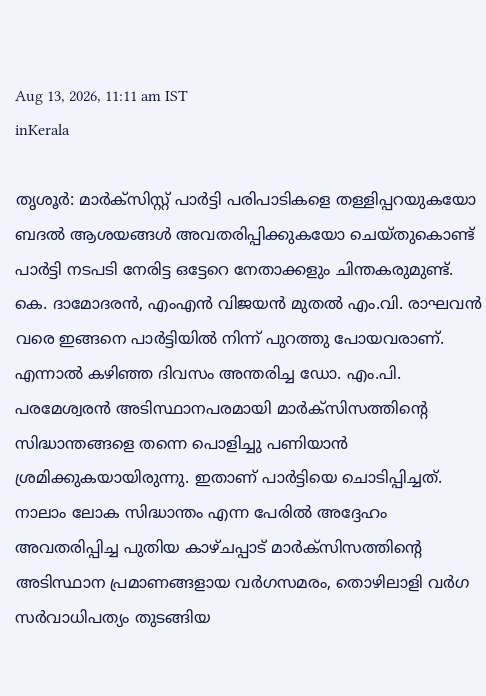Aug 13, 2026, 11:11 am IST
inKerala

തൃശൂര്‍: മാര്‍ക്‌സിസ്റ്റ് പാര്‍ട്ടി പരിപാടികളെ തള്ളിപ്പറയുകയോ ബദല്‍ ആശയങ്ങള്‍ അവതരിപ്പിക്കുകയോ ചെയ്തുകൊണ്ട് പാര്‍ട്ടി നടപടി നേരിട്ട ഒട്ടേറെ നേതാക്കളും ചിന്തകരുമുണ്ട്. കെ. ദാമോദരന്‍, എംഎന്‍ വിജയന്‍ മുതല്‍ എം.വി. രാഘവന്‍ വരെ ഇങ്ങനെ പാര്‍ട്ടിയില്‍ നിന്ന് പുറത്തു പോയവരാണ്. എന്നാല്‍ കഴിഞ്ഞ ദിവസം അന്തരിച്ച ഡോ. എം.പി. പരമേശ്വരന്‍ അടിസ്ഥാനപരമായി മാര്‍ക്‌സിസത്തിന്റെ സിദ്ധാന്തങ്ങളെ തന്നെ പൊളിച്ചു പണിയാന്‍ ശ്രമിക്കുകയായിരുന്നു. ഇതാണ് പാര്‍ട്ടിയെ ചൊടിപ്പിച്ചത്. നാലാം ലോക സിദ്ധാന്തം എന്ന പേരില്‍ അദ്ദേഹം അവതരിപ്പിച്ച പുതിയ കാഴ്ചപ്പാട് മാര്‍ക്‌സിസത്തിന്റെ അടിസ്ഥാന പ്രമാണങ്ങളായ വര്‍ഗസമരം, തൊഴിലാളി വര്‍ഗ സര്‍വാധിപത്യം തുടങ്ങിയ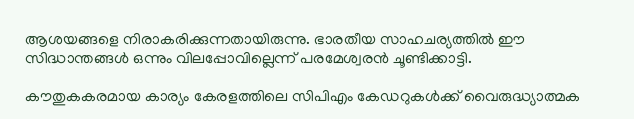ആശയങ്ങളെ നിരാകരിക്കുന്നതായിരുന്നു. ഭാരതീയ സാഹചര്യത്തില്‍ ഈ സിദ്ധാന്തങ്ങള്‍ ഒന്നും വിലപ്പോവില്ലെന്ന് പരമേശ്വരന്‍ ചൂണ്ടിക്കാട്ടി.

കൗതുകകരമായ കാര്യം കേരളത്തിലെ സിപിഎം കേഡറുകള്‍ക്ക് വൈരുദ്ധ്യാത്മക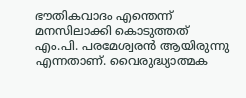ഭൗതികവാദം എന്തെന്ന് മനസിലാക്കി കൊടുത്തത് എം.പി. പരമേശ്വരന്‍ ആയിരുന്നു എന്നതാണ്. വൈരുദ്ധ്യാത്മക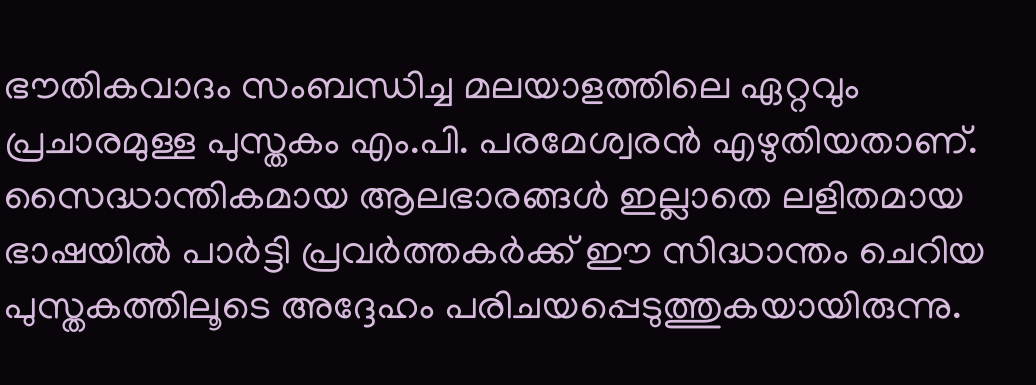ഭൗതികവാദം സംബന്ധിച്ച മലയാളത്തിലെ ഏറ്റവും പ്രചാരമുള്ള പുസ്തകം എം.പി. പരമേശ്വരന്‍ എഴുതിയതാണ്. സൈദ്ധാന്തികമായ ആലഭാരങ്ങള്‍ ഇല്ലാതെ ലളിതമായ ഭാഷയില്‍ പാര്‍ട്ടി പ്രവര്‍ത്തകര്‍ക്ക് ഈ സിദ്ധാന്തം ചെറിയ പുസ്തകത്തിലൂടെ അദ്ദേഹം പരിചയപ്പെടുത്തുകയായിരുന്നു.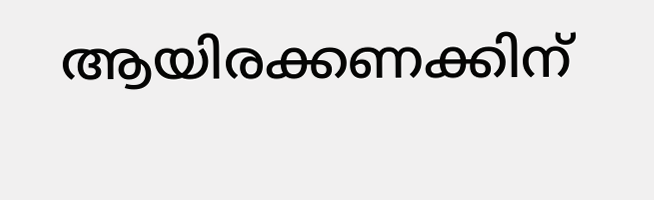ആയിരക്കണക്കിന്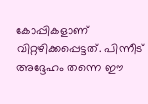കോപ്പികളാണ് വിറ്റഴിക്കപ്പെട്ടത്. പിന്നീട് അദ്ദേഹം തന്നെ ഈ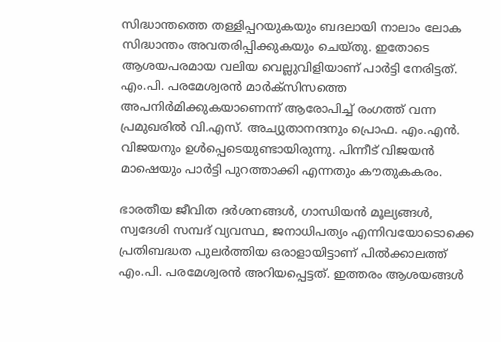സിദ്ധാന്തത്തെ തള്ളിപ്പറയുകയും ബദലായി നാലാം ലോക സിദ്ധാന്തം അവതരിപ്പിക്കുകയും ചെയ്തു. ഇതോടെ ആശയപരമായ വലിയ വെല്ലുവിളിയാണ് പാര്‍ട്ടി നേരിട്ടത്. എം.പി. പരമേശ്വരന്‍ മാര്‍ക്‌സിസത്തെ അപനിര്‍മിക്കുകയാണെന്ന് ആരോപിച്ച് രംഗത്ത് വന്ന പ്രമുഖരില്‍ വി.എസ്. അച്യുതാനന്ദനും പ്രൊഫ. എം.എന്‍. വിജയനും ഉള്‍പ്പെടെയുണ്ടായിരുന്നു. പിന്നീട് വിജയന്‍ മാഷെയും പാര്‍ട്ടി പുറത്താക്കി എന്നതും കൗതുകകരം.

ഭാരതീയ ജീവിത ദര്‍ശനങ്ങള്‍, ഗാന്ധിയന്‍ മൂല്യങ്ങള്‍, സ്വദേശി സമ്പദ് വ്യവസ്ഥ, ജനാധിപത്യം എന്നിവയോടൊക്കെ പ്രതിബദ്ധത പുലര്‍ത്തിയ ഒരാളായിട്ടാണ് പില്‍ക്കാലത്ത് എം.പി. പരമേശ്വരന്‍ അറിയപ്പെട്ടത്. ഇത്തരം ആശയങ്ങള്‍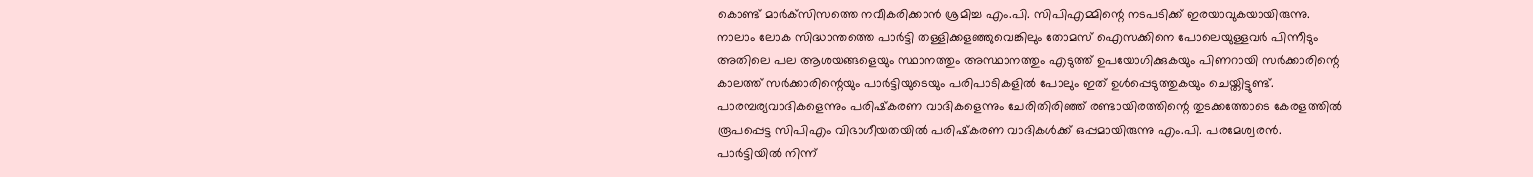കൊണ്ട് മാര്‍ക്‌സിസത്തെ നവീകരിക്കാന്‍ ശ്രമിച്ച എം.പി. സിപിഎമ്മിന്റെ നടപടിക്ക് ഇരയാവുകയായിരുന്നു. നാലാം ലോക സിദ്ധാന്തത്തെ പാര്‍ട്ടി തള്ളിക്കളഞ്ഞുവെങ്കിലും തോമസ് ഐസക്കിനെ പോലെയുള്ളവര്‍ പിന്നീടും അതിലെ പല ആശയങ്ങളെയും സ്ഥാനത്തും അസ്ഥാനത്തും എടുത്ത് ഉപയോഗിക്കുകയും പിണറായി സര്‍ക്കാരിന്റെ കാലത്ത് സര്‍ക്കാരിന്റെയും പാര്‍ട്ടിയുടെയും പരിപാടികളില്‍ പോലും ഇത് ഉള്‍പ്പെടുത്തുകയും ചെയ്തിട്ടുണ്ട്. പാരമ്പര്യവാദികളെന്നും പരിഷ്‌കരണ വാദികളെന്നും ചേരിതിരിഞ്ഞ് രണ്ടായിരത്തിന്റെ തുടക്കത്തോടെ കേരളത്തില്‍ രൂപപ്പെട്ട സിപിഎം വിഭാഗീയതയില്‍ പരിഷ്‌കരണ വാദികള്‍ക്ക് ഒപ്പമായിരുന്നു എം.പി. പരമേശ്വരന്‍. പാര്‍ട്ടിയില്‍ നിന്ന്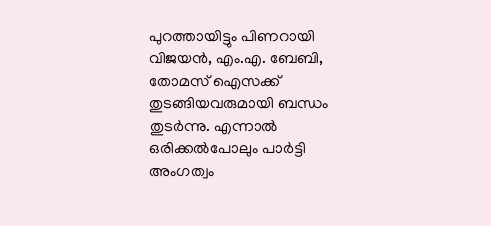പുറത്തായിട്ടും പിണറായി വിജയന്‍, എം.എ. ബേബി, തോമസ് ഐസക്ക് തുടങ്ങിയവരുമായി ബന്ധം തുടര്‍ന്നു. എന്നാല്‍ ഒരിക്കല്‍പോലും പാര്‍ട്ടി അംഗത്വം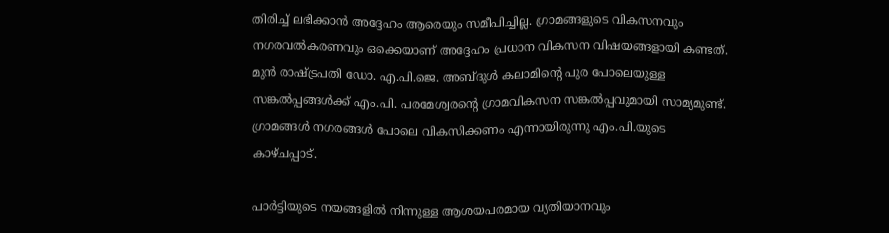തിരിച്ച് ലഭിക്കാന്‍ അദ്ദേഹം ആരെയും സമീപിച്ചില്ല. ഗ്രാമങ്ങളുടെ വികസനവും നഗരവല്‍കരണവും ഒക്കെയാണ് അദ്ദേഹം പ്രധാന വികസന വിഷയങ്ങളായി കണ്ടത്. മുന്‍ രാഷ്‌ട്രപതി ഡോ. എ.പി.ജെ. അബ്ദുള്‍ കലാമിന്റെ പുര പോലെയുള്ള സങ്കല്‍പ്പങ്ങള്‍ക്ക് എം.പി. പരമേശ്വരന്റെ ഗ്രാമവികസന സങ്കല്‍പ്പവുമായി സാമ്യമുണ്ട്. ഗ്രാമങ്ങള്‍ നഗരങ്ങള്‍ പോലെ വികസിക്കണം എന്നായിരുന്നു എം.പി.യുടെ കാഴ്ചപ്പാട്.

പാര്‍ട്ടിയുടെ നയങ്ങളില്‍ നിന്നുള്ള ആശയപരമായ വ്യതിയാനവും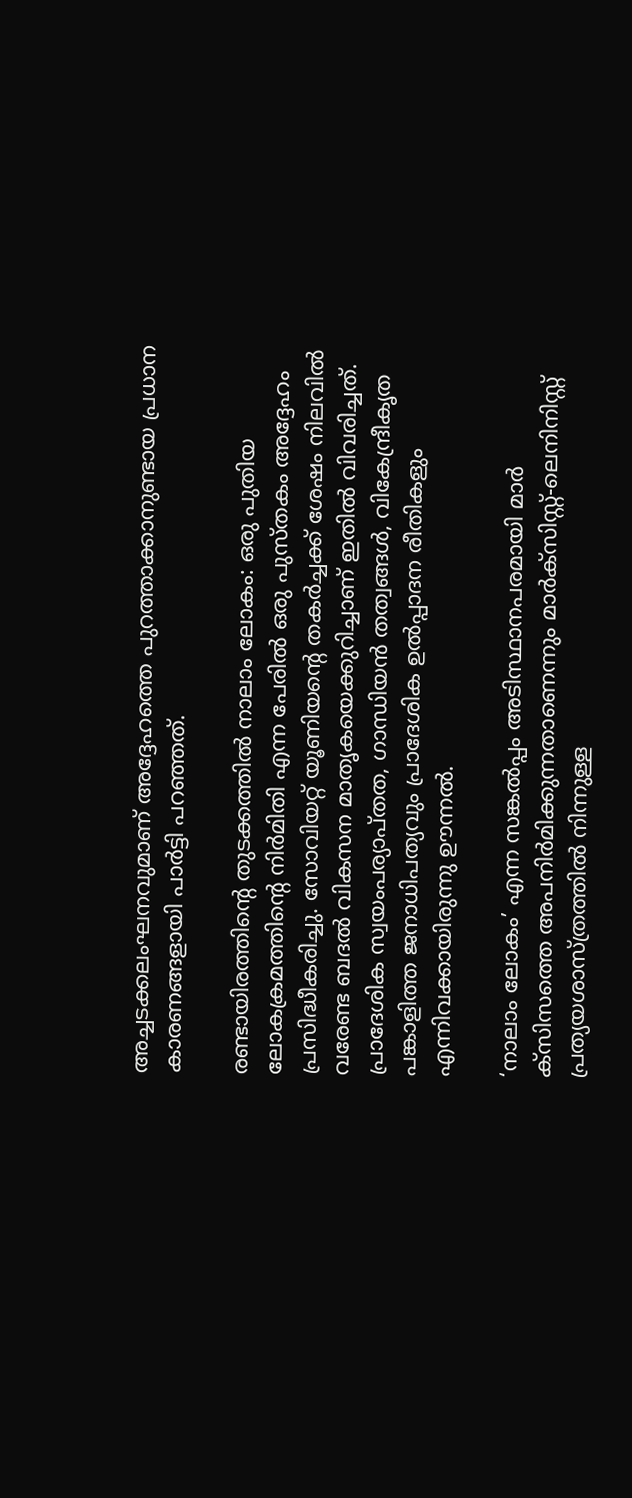അച്ചടക്കലംഘനവുമാണ് അദ്ദേഹത്തെ പുറത്താക്കാനുണ്ടായ പ്രധാന കാരണങ്ങളായി പാര്‍ട്ടി പറഞ്ഞത്.

രണ്ടായിരത്തിന്റെ തുടക്കത്തില്‍ നാലാം ലോകം: ഒരു പുതിയ ലോകക്രമത്തിന്റെ നിര്‍മിതി എന്ന പേരില്‍ ഒരു പുസ്തകം അദ്ദേഹം പ്രസിദ്ധീകരിച്ചു. സോവിയറ്റ് യൂണിയന്റെ തകര്‍ച്ചക്ക് ശേഷം നിലവില്‍ വരേണ്ട ബദല്‍ വികസന മാതൃകയെക്കുറിച്ചാണ് ഇതില്‍ വിവരിച്ചത്. പ്രാദേശിക സ്വയംപര്യാപ്തത, ഗാന്ധിയന്‍ തത്വങ്ങള്‍, വികേന്ദ്രീകൃത പങ്കാളിത്ത ജനാധിപത്യവും പ്രാദേശിക ഉല്‍പ്പാദന രീതികളും എന്നിവക്കായിരുന്നു ഊന്നല്‍.

‘നാലാം ലോകം’ എന്ന സങ്കല്‍പ്പം അടിസ്ഥാനപരമായി മാര്‍
ക്‌സിസത്തെ അപനിര്‍മിക്കുന്നതാണെന്നും മാര്‍ക്‌സിസ്റ്റ്-ലെനിനിസ്റ്റ് പ്രത്യയശാസ്ത്രത്തില്‍ നിന്നുള്ള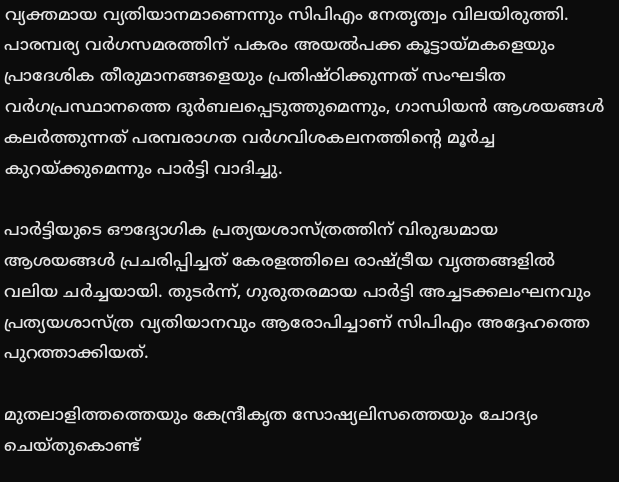വ്യക്തമായ വ്യതിയാനമാണെന്നും സിപിഎം നേതൃത്വം വിലയിരുത്തി. പാരമ്പര്യ വര്‍ഗസമരത്തിന് പകരം അയല്‍പക്ക കൂട്ടായ്‌മകളെയും പ്രാദേശിക തീരുമാനങ്ങളെയും പ്രതിഷ്ഠിക്കുന്നത് സംഘടിത വര്‍ഗപ്രസ്ഥാനത്തെ ദുര്‍ബലപ്പെടുത്തുമെന്നും, ഗാന്ധിയന്‍ ആശയങ്ങള്‍ കലര്‍ത്തുന്നത് പരമ്പരാഗത വര്‍ഗവിശകലനത്തിന്റെ മൂര്‍ച്ച കുറയ്‌ക്കുമെന്നും പാര്‍ട്ടി വാദിച്ചു.

പാര്‍ട്ടിയുടെ ഔദ്യോഗിക പ്രത്യയശാസ്ത്രത്തിന് വിരുദ്ധമായ ആശയങ്ങള്‍ പ്രചരിപ്പിച്ചത് കേരളത്തിലെ രാഷ്‌ട്രീയ വൃത്തങ്ങളില്‍ വലിയ ചര്‍ച്ചയായി. തുടര്‍ന്ന്, ഗുരുതരമായ പാര്‍ട്ടി അച്ചടക്കലംഘനവും പ്രത്യയശാസ്ത്ര വ്യതിയാനവും ആരോപിച്ചാണ് സിപിഎം അദ്ദേഹത്തെ പുറത്താക്കിയത്.

മുതലാളിത്തത്തെയും കേന്ദ്രീകൃത സോഷ്യലിസത്തെയും ചോദ്യം ചെയ്തുകൊണ്ട്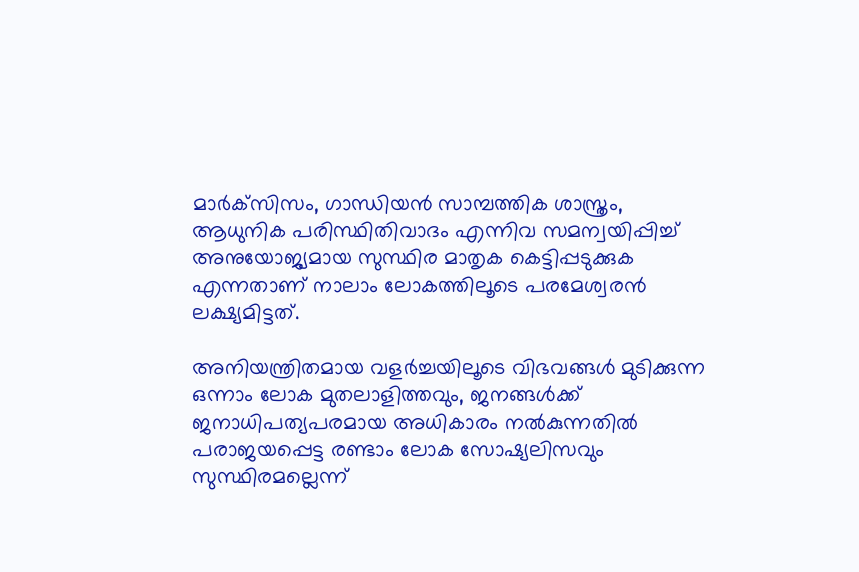മാര്‍ക്‌സിസം, ഗാന്ധിയന്‍ സാമ്പത്തിക ശാസ്ത്രം, ആധുനിക പരിസ്ഥിതിവാദം എന്നിവ സമന്വയിപ്പിച്ച് അനുയോജ്യമായ സുസ്ഥിര മാതൃക കെട്ടിപ്പടുക്കുക എന്നതാണ് നാലാം ലോകത്തിലൂടെ പരമേശ്വരന്‍ ലക്ഷ്യമിട്ടത്.

അനിയന്ത്രിതമായ വളര്‍ച്ചയിലൂടെ വിഭവങ്ങള്‍ മുടിക്കുന്ന ഒന്നാം ലോക മുതലാളിത്തവും, ജനങ്ങള്‍ക്ക് ജനാധിപത്യപരമായ അധികാരം നല്‍കുന്നതില്‍ പരാജയപ്പെട്ട രണ്ടാം ലോക സോഷ്യലിസവും സുസ്ഥിരമല്ലെന്ന്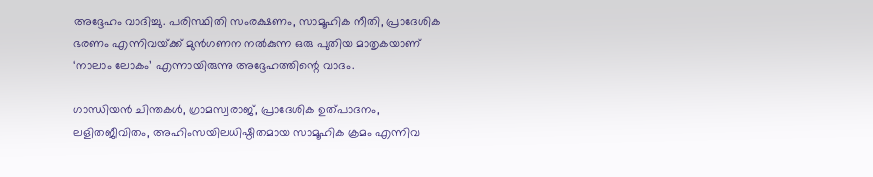അദ്ദേഹം വാദിച്ചു. പരിസ്ഥിതി സംരക്ഷണം, സാമൂഹിക നീതി, പ്രാദേശിക ഭരണം എന്നിവയ്‌ക്ക് മുന്‍ഗണന നല്‍കുന്ന ഒരു പുതിയ മാതൃകയാണ് ‘നാലാം ലോകം’ എന്നായിരുന്നു അദ്ദേഹത്തിന്റെ വാദം.

ഗാന്ധിയന്‍ ചിന്തകള്‍, ഗ്രാമസ്വരാജ്, പ്രാദേശിക ഉത്പാദനം, ലളിതജീവിതം, അഹിംസയിലധിഷ്ഠിതമായ സാമൂഹിക ക്രമം എന്നിവ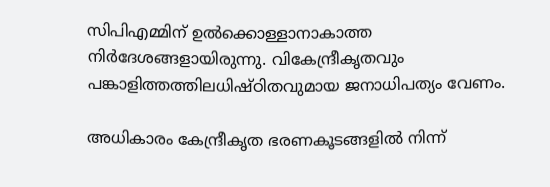സിപിഎമ്മിന് ഉല്‍ക്കൊള്ളാനാകാത്ത നിര്‍ദേശങ്ങളായിരുന്നു. വികേന്ദ്രീകൃതവും പങ്കാളിത്തത്തിലധിഷ്ഠിതവുമായ ജനാധിപത്യം വേണം.

അധികാരം കേന്ദ്രീകൃത ഭരണകൂടങ്ങളില്‍ നിന്ന്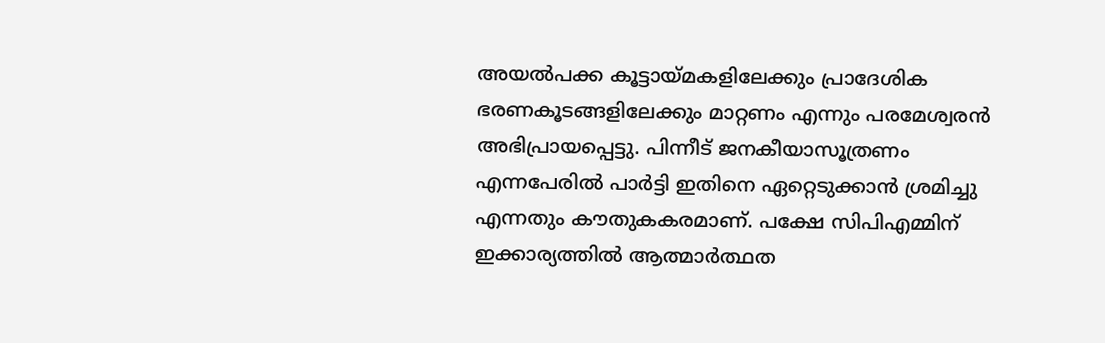അയല്‍പക്ക കൂട്ടായ്‌മകളിലേക്കും പ്രാദേശിക ഭരണകൂടങ്ങളിലേക്കും മാറ്റണം എന്നും പരമേശ്വരന്‍ അഭിപ്രായപ്പെട്ടു. പിന്നീട് ജനകീയാസൂത്രണം എന്നപേരില്‍ പാര്‍ട്ടി ഇതിനെ ഏറ്റെടുക്കാന്‍ ശ്രമിച്ചു എന്നതും കൗതുകകരമാണ്. പക്ഷേ സിപിഎമ്മിന് ഇക്കാര്യത്തില്‍ ആത്മാര്‍ത്ഥത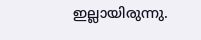ഇല്ലായിരുന്നു.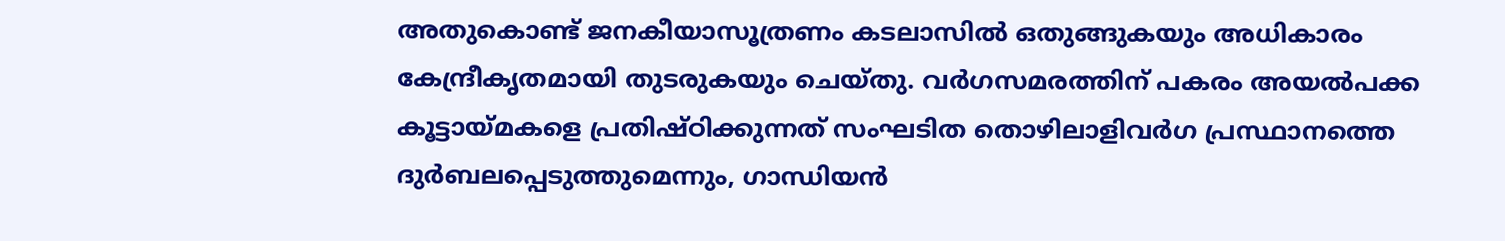അതുകൊണ്ട് ജനകീയാസൂത്രണം കടലാസില്‍ ഒതുങ്ങുകയും അധികാരം കേന്ദ്രീകൃതമായി തുടരുകയും ചെയ്തു. വര്‍ഗസമരത്തിന് പകരം അയല്‍പക്ക കൂട്ടായ്‌മകളെ പ്രതിഷ്ഠിക്കുന്നത് സംഘടിത തൊഴിലാളിവര്‍ഗ പ്രസ്ഥാനത്തെ ദുര്‍ബലപ്പെടുത്തുമെന്നും, ഗാന്ധിയന്‍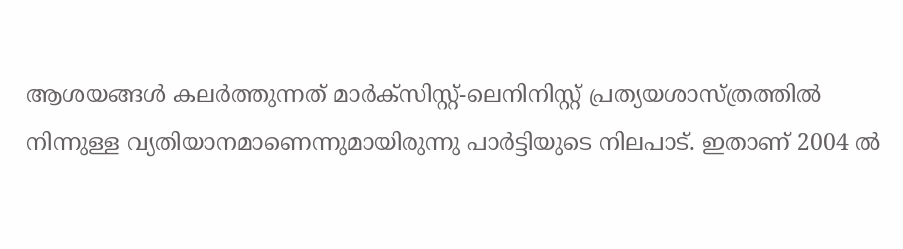ആശയങ്ങള്‍ കലര്‍ത്തുന്നത് മാര്‍ക്‌സിസ്റ്റ്-ലെനിനിസ്റ്റ് പ്രത്യയശാസ്ത്രത്തില്‍ നിന്നുള്ള വ്യതിയാനമാണെന്നുമായിരുന്നു പാര്‍ട്ടിയുടെ നിലപാട്. ഇതാണ് 2004 ല്‍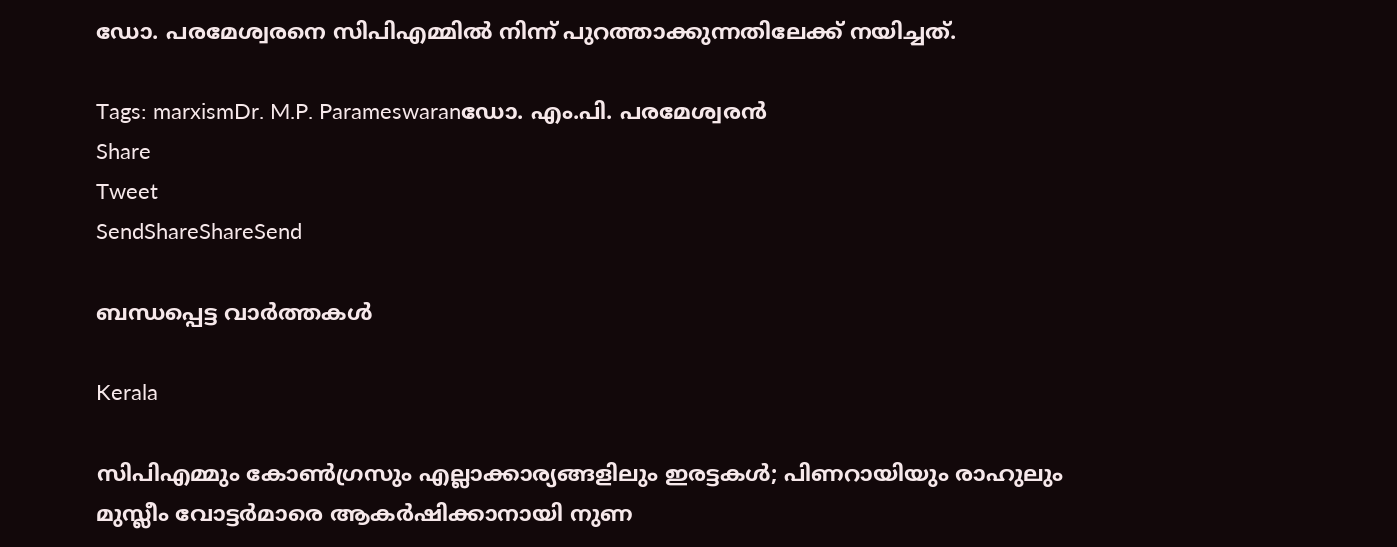ഡോ. പരമേശ്വരനെ സിപിഎമ്മില്‍ നിന്ന് പുറത്താക്കുന്നതിലേക്ക് നയിച്ചത്.

Tags: marxismDr. M.P. Parameswaranഡോ. എം.പി. പരമേശ്വരന്‍
Share
Tweet
SendShareShareSend

ബന്ധപ്പെട്ട വാര്‍ത്തകള്‍

Kerala

സിപിഎമ്മും കോൺഗ്രസും എല്ലാക്കാര്യങ്ങളിലും ഇരട്ടകൾ; പിണറായിയും രാഹുലും മുസ്ലീം വോട്ടർമാരെ ആകർഷിക്കാനായി നുണ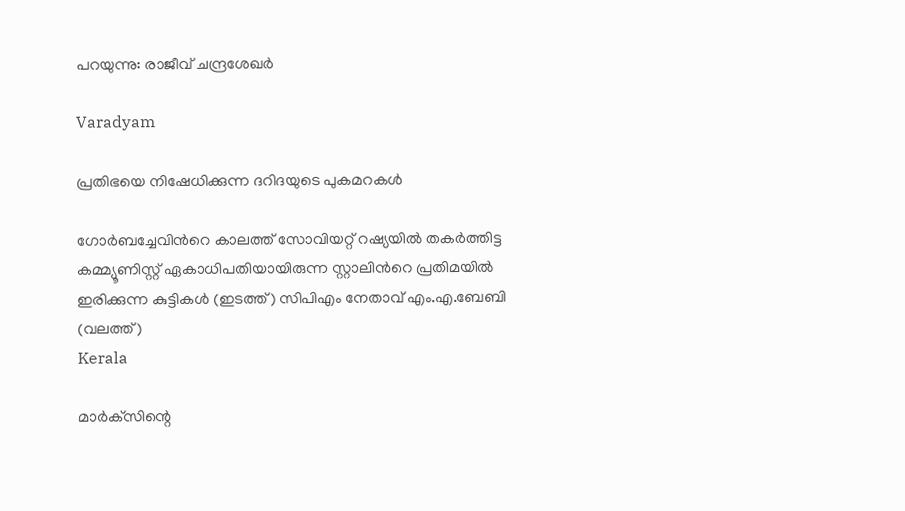പറയുന്നു: രാജീവ് ചന്ദ്രശേഖർ

Varadyam

പ്രതിഭയെ നിഷേധിക്കുന്ന ദറിദയുടെ പുകമറകള്‍

ഗോര്‍ബച്ചേവിന്‍റെ കാലത്ത് സോവിയറ്റ് റഷ്യയില്‍ തകര്‍ത്തിട്ട കമ്മ്യൂണിസ്റ്റ് ഏകാധിപതിയായിരുന്ന സ്റ്റാലിന്‍റെ പ്രതിമയില്‍ ഇരിക്കുന്ന കുട്ടികള്‍ (ഇടത്ത്) സിപിഎം നേതാവ് എം.എ.ബേബി (വലത്ത്)
Kerala

മാർക്‌സിന്റെ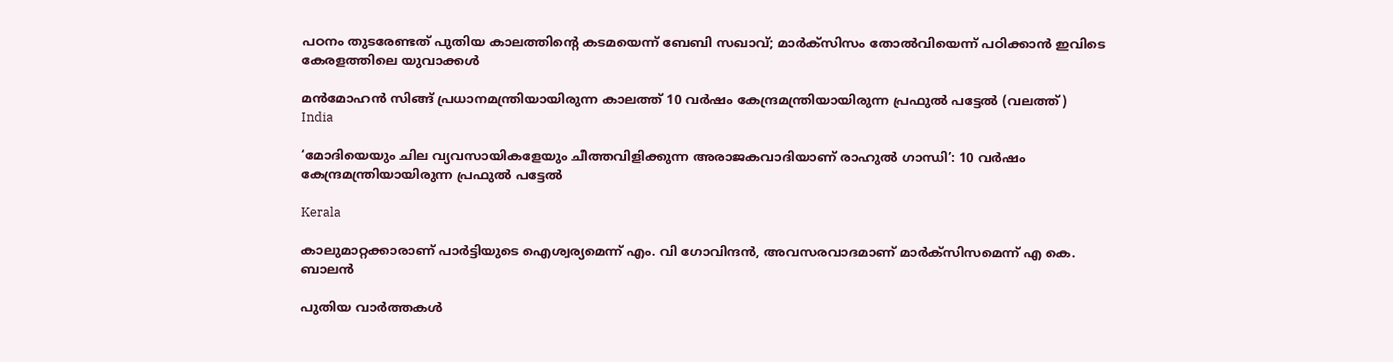പഠനം തുടരേണ്ടത്‌ പുതിയ കാലത്തിന്റെ കടമയെന്ന് ബേബി സഖാവ്; മാര്‍ക്സിസം തോല്‍വിയെന്ന് പഠിക്കാന്‍ ഇവിടെ കേരളത്തിലെ യുവാക്കള്‍

മന്‍മോഹന്‍ സിങ്ങ് പ്രധാനമന്ത്രിയായിരുന്ന കാലത്ത് 10 വര്‍ഷം കേന്ദ്രമന്ത്രിയായിരുന്ന പ്രഫുല്‍ പട്ടേല്‍ (വലത്ത്)
India

‘മോദിയെയും ചില വ്യവസായികളേയും ചീത്തവിളിക്കുന്ന അരാജകവാദിയാണ് രാഹുല്‍ ഗാന്ധി’: 10 വര്‍ഷം കേന്ദ്രമന്ത്രിയായിരുന്ന പ്രഫുല്‍ പട്ടേല്‍

Kerala

കാലുമാറ്റക്കാരാണ് പാര്‍ട്ടിയുടെ ഐശ്വര്യമെന്ന് എം. വി ഗോവിന്ദന്‍, അവസരവാദമാണ് മാര്‍ക്‌സിസമെന്ന് എ കെ. ബാലന്‍

പുതിയ വാര്‍ത്തകള്‍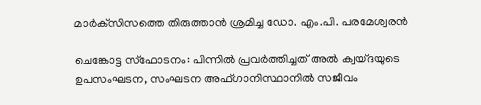മാര്‍ക്‌സിസത്തെ തിരുത്താന്‍ ശ്രമിച്ച ഡോ. എം.പി. പരമേശ്വരന്‍

ചെങ്കോട്ട സ്ഫോടനം: പിന്നിൽ പ്രവർത്തിച്ചത് അൽ ക്വയ്ദയുടെ ഉപസംഘടന, സംഘടന അഫ്ഗാനിസ്ഥാനിൽ സജീവം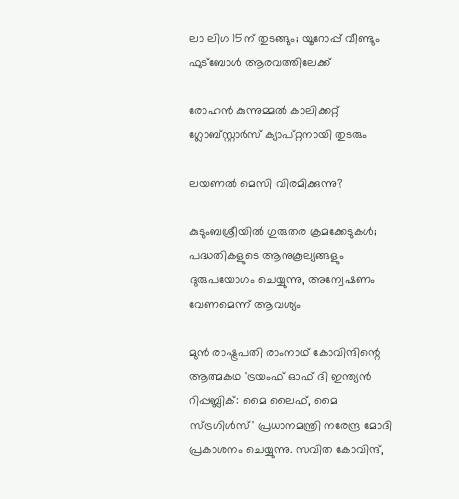ലാ ലിഗ 15ന് തുടങ്ങും; യൂറോപ്പ് വീണ്ടും ഫുട്‌ബോള്‍ ആരവത്തിലേക്ക്

രോഹന്‍ കുന്നുമ്മല്‍ കാലിക്കറ്റ് ഗ്ലോബ്സ്റ്റാര്‍സ് ക്യാപ്റ്റനായി തുടരും

ലയണല്‍ മെസി വിരമിക്കുന്നു?

കുടുംബശ്രീയില്‍ ഗുരുതര ക്രമക്കേടുകള്‍; പദ്ധതികളുടെ ആനുകൂല്യങ്ങളും ദുരുപയോഗം ചെയ്യുന്നു, അന്വേഷണം വേണമെന്ന് ആവശ്യം

മുന്‍ രാഷ്ട്രപതി രാംനാഥ് കോവിന്ദിന്റെ ആത്മകഥ 'ട്രയംഫ് ഓഫ് ദി ഇന്ത്യന്‍ റിപ്പബ്ലിക്: മൈ ലൈഫ്, മൈ സ്ട്രഗിള്‍സ്' പ്രധാനമന്ത്രി നരേന്ദ്ര മോദി പ്രകാശനം ചെയ്യുന്നു. സവിത കോവിന്ദ്,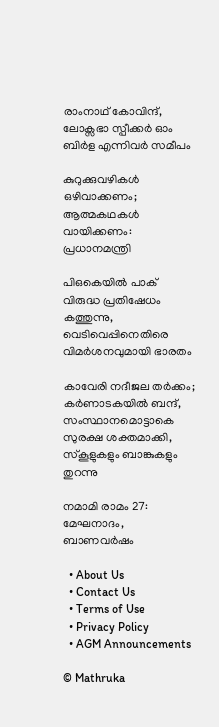രാംനാഥ് കോവിന്ദ്, ലോക്സഭാ സ്പീക്കര്‍ ഓം ബിര്‍ള എന്നിവര്‍ സമീപം

കുറുക്കുവഴികള്‍ ഒഴിവാക്കണം; ആത്മകഥകള്‍ വായിക്കണം: പ്രധാനമന്ത്രി

പിഒകെയില്‍ പാക് വിരുദ്ധ പ്രതിഷേധം കത്തുന്നു, വെടിവെപ്പിനെതിരെ വിമര്‍ശനവുമായി ഭാരതം

കാവേരി നദീജല തർക്കം; കർണാടകയിൽ ബന്ദ്, സംസ്ഥാനമൊട്ടാകെ സുരക്ഷ ശക്തമാക്കി, സ്കൂളുകളും ബാങ്കുകളും തുറന്നു

നമാമി രാമം 27: മേഘനാദം, ബാണവര്‍ഷം

  • About Us
  • Contact Us
  • Terms of Use
  • Privacy Policy
  • AGM Announcements

© Mathruka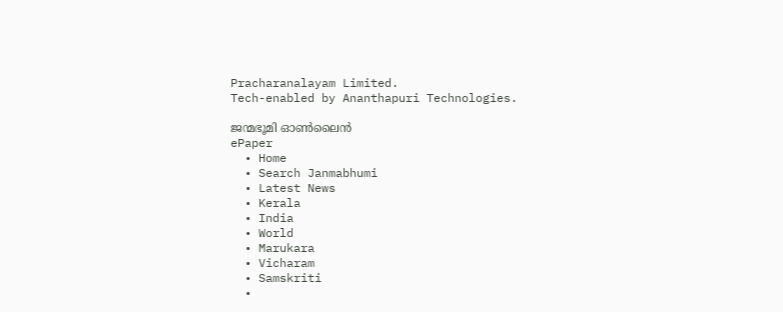Pracharanalayam Limited.
Tech-enabled by Ananthapuri Technologies.

ജന്മഭൂമി ഓണ്‍ലൈന്‍
ePaper
  • Home
  • Search Janmabhumi
  • Latest News
  • Kerala
  • India
  • World
  • Marukara
  • Vicharam
  • Samskriti
  •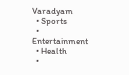Varadyam
  • Sports
  • Entertainment
  • Health
  •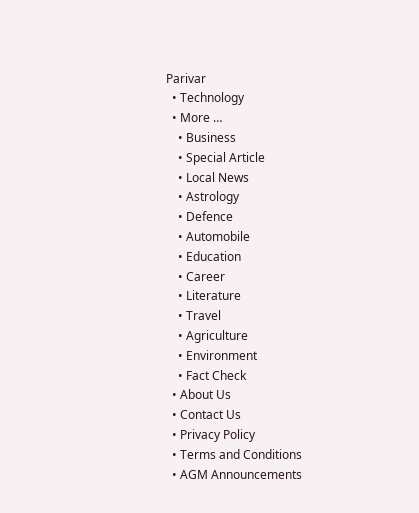Parivar
  • Technology
  • More …
    • Business
    • Special Article
    • Local News
    • Astrology
    • Defence
    • Automobile
    • Education
    • Career
    • Literature
    • Travel
    • Agriculture
    • Environment
    • Fact Check
  • About Us
  • Contact Us
  • Privacy Policy
  • Terms and Conditions
  • AGM Announcements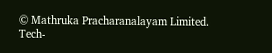© Mathruka Pracharanalayam Limited.
Tech-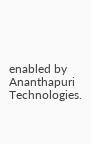enabled by Ananthapuri Technologies.